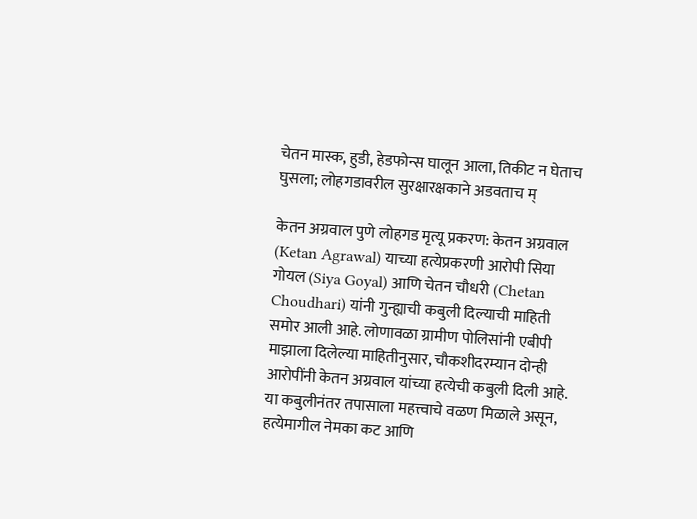चेतन मास्क, हुडी, हेडफोन्स घालून आला, तिकीट न घेताच घुसला; लोहगडावरील सुरक्षारक्षकाने अडवताच म्

केतन अग्रवाल पुणे लोहगड मृत्यू प्रकरण: केतन अग्रवाल (Ketan Agrawal) याच्या हत्येप्रकरणी आरोपी सिया गोयल (Siya Goyal) आणि चेतन चौधरी (Chetan Choudhari) यांनी गुन्ह्याची कबुली दिल्याची माहिती समोर आली आहे. लोणावळा ग्रामीण पोलिसांनी एबीपी माझाला दिलेल्या माहितीनुसार, चौकशीदरम्यान दोन्ही आरोपींनी केतन अग्रवाल यांच्या हत्येची कबुली दिली आहे. या कबुलीनंतर तपासाला महत्त्वाचे वळण मिळाले असून, हत्येमागील नेमका कट आणि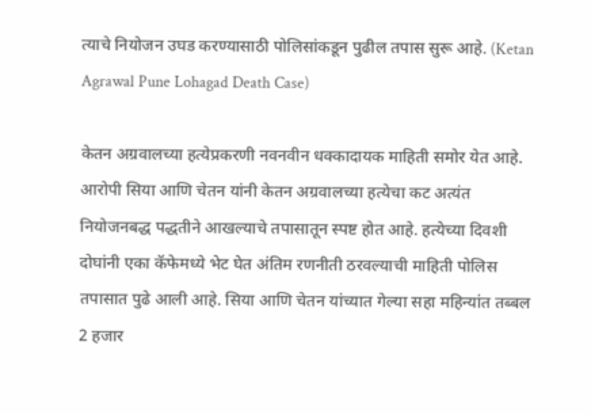त्याचे नियोजन उघड करण्यासाठी पोलिसांकडून पुढील तपास सुरू आहे. (Ketan Agrawal Pune Lohagad Death Case)

केतन अग्रवालच्या हत्येप्रकरणी नवनवीन धक्कादायक माहिती समोर येत आहे. आरोपी सिया आणि चेतन यांनी केतन अग्रवालच्या हत्येचा कट अत्यंत नियोजनबद्ध पद्धतीने आखल्याचे तपासातून स्पष्ट होत आहे. हत्येच्या दिवशी दोघांनी एका कॅफेमध्ये भेट घेत अंतिम रणनीती ठरवल्याची माहिती पोलिस तपासात पुढे आली आहे. सिया आणि चेतन यांच्यात गेल्या सहा महिन्यांत तब्बल 2 हजार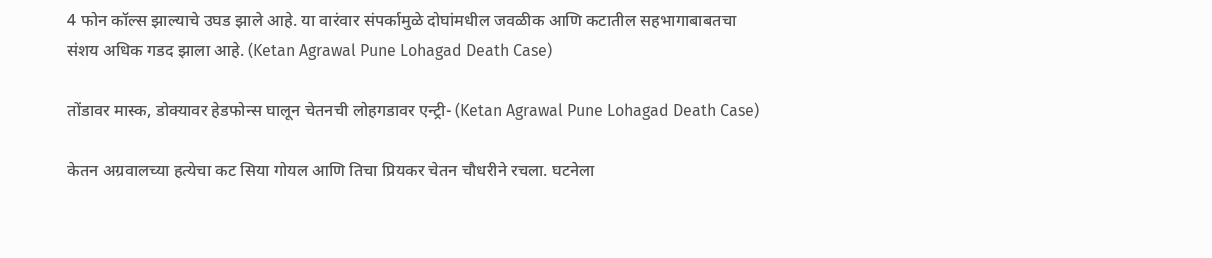4 फोन कॉल्स झाल्याचे उघड झाले आहे. या वारंवार संपर्कामुळे दोघांमधील जवळीक आणि कटातील सहभागाबाबतचा संशय अधिक गडद झाला आहे. (Ketan Agrawal Pune Lohagad Death Case)

तोंडावर मास्क, डोक्यावर हेडफोन्स घालून चेतनची लोहगडावर एन्ट्री- (Ketan Agrawal Pune Lohagad Death Case)

केतन अग्रवालच्या हत्येचा कट सिया गोयल आणि तिचा प्रियकर चेतन चौधरीने रचला. घटनेला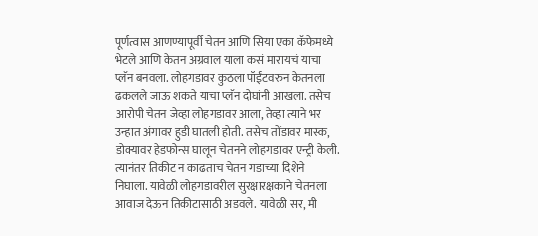पूर्णत्वास आणण्यापूर्वी चेतन आणि सिया एका कॅफेमध्ये भेटले आणि केतन अग्रवाल याला कसं मारायचं याचा प्लॅन बनवला. लोहगडावर कुठला पॉईंटवरुन केतनला ढकलले जाऊ शकते याचा प्लॅन दोघांनी आखला. तसेच आरोपी चेतन जेव्हा लोहगडावर आला, तेव्हा त्याने भर उन्हात अंगावर हुडी घातली होती. तसेच तोंडावर मास्क, डोक्यावर हेडफोन्स घालून चेतनने लोहगडावर एन्ट्री केली. त्यानंतर तिकीट न काढताच चेतन गडाच्या दिशेने निघाला. यावेळी लोहगडावरील सुरक्षारक्षकाने चेतनला आवाज देऊन तिकीटासाठी अडवले. यावेळी सर, मी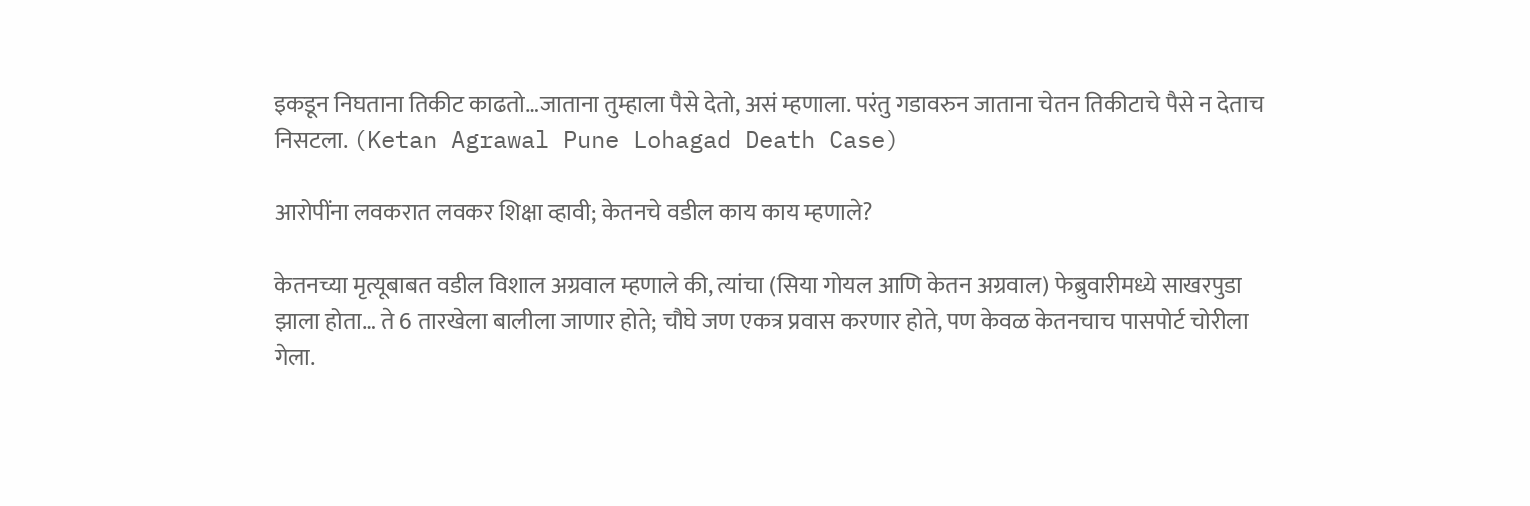इकडून निघताना तिकीट काढतो…जाताना तुम्हाला पैसे देतो, असं म्हणाला. परंतु गडावरुन जाताना चेतन तिकीटाचे पैसे न देताच निसटला. (Ketan Agrawal Pune Lohagad Death Case)

आरोपींना लवकरात लवकर शिक्षा व्हावी; केतनचे वडील काय काय म्हणाले?

केतनच्या मृत्यूबाबत वडील विशाल अग्रवाल म्हणाले की, त्यांचा (सिया गोयल आणि केतन अग्रवाल) फेब्रुवारीमध्ये साखरपुडा झाला होता… ते 6 तारखेला बालीला जाणार होते; चौघे जण एकत्र प्रवास करणार होते, पण केवळ केतनचाच पासपोर्ट चोरीला गेला.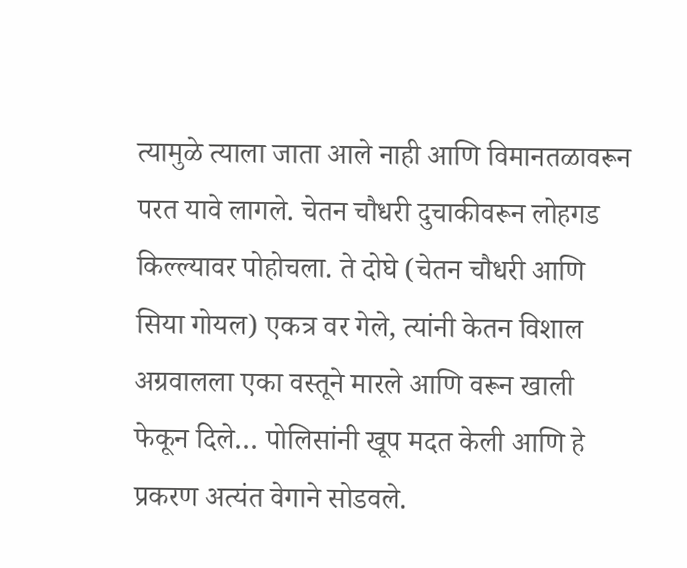त्यामुळे त्याला जाता आले नाही आणि विमानतळावरून परत यावे लागले. चेतन चौधरी दुचाकीवरून लोहगड किल्ल्यावर पोहोचला. ते दोघे (चेतन चौधरी आणि सिया गोयल) एकत्र वर गेले, त्यांनी केतन विशाल अग्रवालला एका वस्तूने मारले आणि वरून खाली फेकून दिले… पोलिसांनी खूप मदत केली आणि हे प्रकरण अत्यंत वेगाने सोडवले.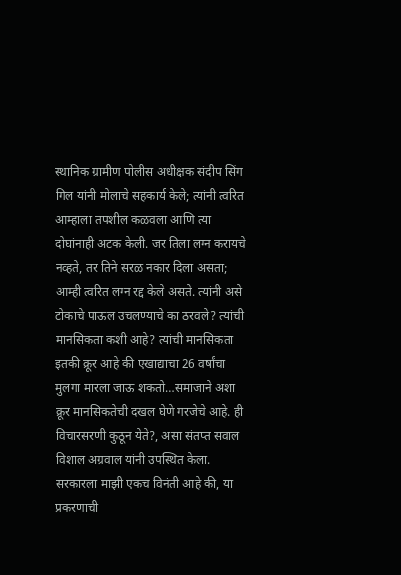स्थानिक ग्रामीण पोलीस अधीक्षक संदीप सिंग गिल यांनी मोलाचे सहकार्य केले; त्यांनी त्वरित आम्हाला तपशील कळवला आणि त्या दोघांनाही अटक केली. जर तिला लग्न करायचे नव्हते, तर तिने सरळ नकार दिला असता; आम्ही त्वरित लग्न रद्द केले असते. त्यांनी असे टोकाचे पाऊल उचलण्याचे का ठरवले? त्यांची मानसिकता कशी आहे? त्यांची मानसिकता इतकी क्रूर आहे की एखाद्याचा 26 वर्षांचा मुलगा मारला जाऊ शकतो…समाजाने अशा क्रूर मानसिकतेची दखल घेणे गरजेचे आहे. ही विचारसरणी कुठून येते?, असा संतप्त सवाल विशाल अग्रवाल यांनी उपस्थित केला. सरकारला माझी एकच विनंती आहे की, या प्रकरणाची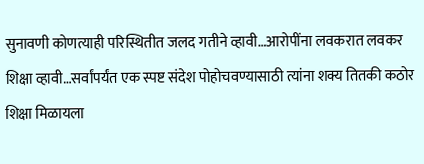सुनावणी कोणत्याही परिस्थितीत जलद गतीने व्हावी…आरोपींना लवकरात लवकर शिक्षा व्हावी…सर्वांपर्यंत एक स्पष्ट संदेश पोहोचवण्यासाठी त्यांना शक्य तितकी कठोर शिक्षा मिळायला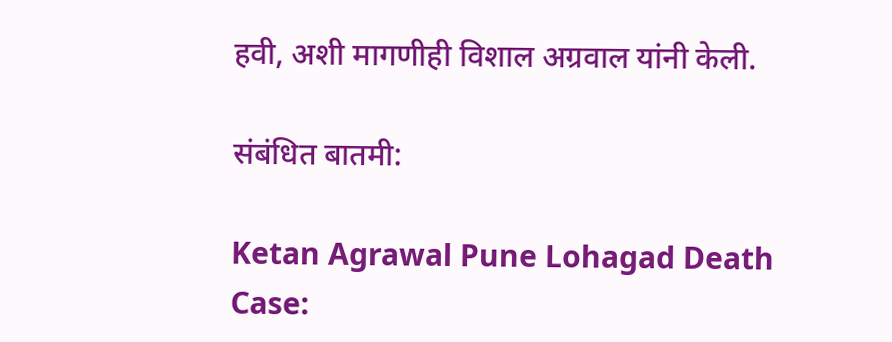हवी, अशी मागणीही विशाल अग्रवाल यांनी केली.

संबंधित बातमी:

Ketan Agrawal Pune Lohagad Death Case: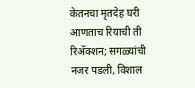केतनचा मृतदेह घरी आणताच रियाची ती रिअ‍ॅक्शन; सगळ्यांची नजर पडली, विशाल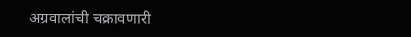अग्रवालांची चक्रावणारी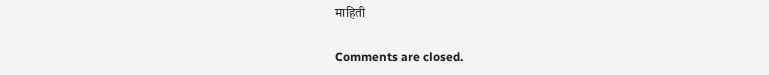माहिती

Comments are closed.